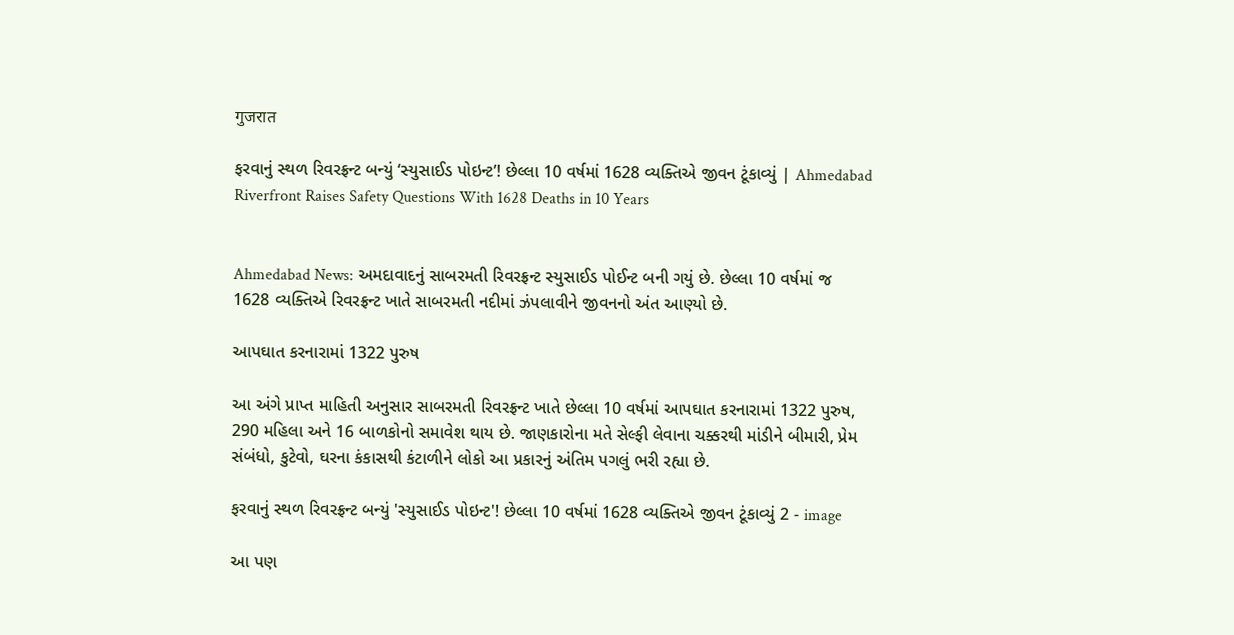गुजरात

ફરવાનું સ્થળ રિવરફ્રન્ટ બન્યું ‘સ્યુસાઈડ પોઇન્ટ’! છેલ્લા 10 વર્ષમાં 1628 વ્યક્તિએ જીવન ટૂંકાવ્યું | Ahmedabad Riverfront Raises Safety Questions With 1628 Deaths in 10 Years


Ahmedabad News: અમદાવાદનું સાબરમતી રિવરફ્રન્ટ સ્યુસાઈડ પોઈન્ટ બની ગયું છે. છેલ્લા 10 વર્ષમાં જ 1628 વ્યક્તિએ રિવરફ્રન્ટ ખાતે સાબરમતી નદીમાં ઝંપલાવીને જીવનનો અંત આણ્યો છે.

આપઘાત કરનારામાં 1322 પુરુષ

આ અંગે પ્રાપ્ત માહિતી અનુસાર સાબરમતી રિવરફ્રન્ટ ખાતે છેલ્લા 10 વર્ષમાં આપઘાત કરનારામાં 1322 પુરુષ, 290 મહિલા અને 16 બાળકોનો સમાવેશ થાય છે. જાણકારોના મતે સેલ્ફી લેવાના ચક્કરથી માંડીને બીમારી, પ્રેમ સંબંધો, કુટેવો, ઘરના કંકાસથી કંટાળીને લોકો આ પ્રકારનું અંતિમ પગલું ભરી રહ્યા છે.

ફરવાનું સ્થળ રિવરફ્રન્ટ બન્યું 'સ્યુસાઈડ પોઇન્ટ'! છેલ્લા 10 વર્ષમાં 1628 વ્યક્તિએ જીવન ટૂંકાવ્યું 2 - image

આ પણ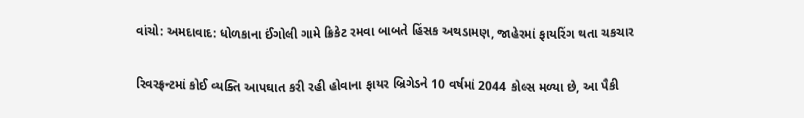વાંચો: અમદાવાદ: ધોળકાના ઈંગોલી ગામે ક્રિકેટ રમવા બાબતે હિંસક અથડામણ, જાહેરમાં ફાયરિંગ થતા ચકચાર

રિવરફ્રન્ટમાં કોઈ વ્યક્તિ આપઘાત કરી રહી હોવાના ફાયર બ્રિગેડને 10 વર્ષમાં 2044 કોલ્સ મળ્યા છે, આ પૈકી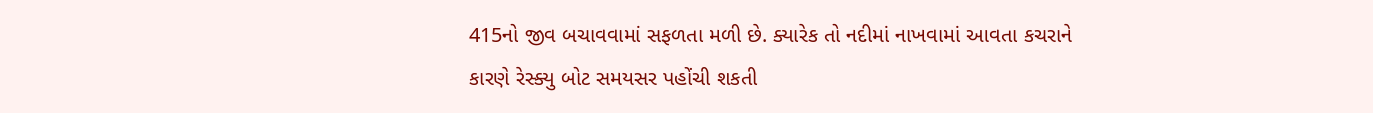415નો જીવ બચાવવામાં સફળતા મળી છે. ક્યારેક તો નદીમાં નાખવામાં આવતા કચરાને કારણે રેસ્ક્યુ બોટ સમયસર પહોંચી શકતી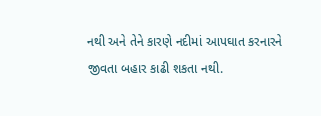નથી અને તેને કારણે નદીમાં આપઘાત કરનારને જીવતા બહાર કાઢી શકતા નથી.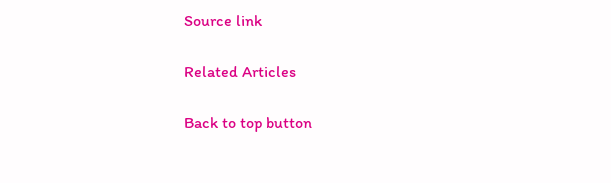Source link

Related Articles

Back to top button